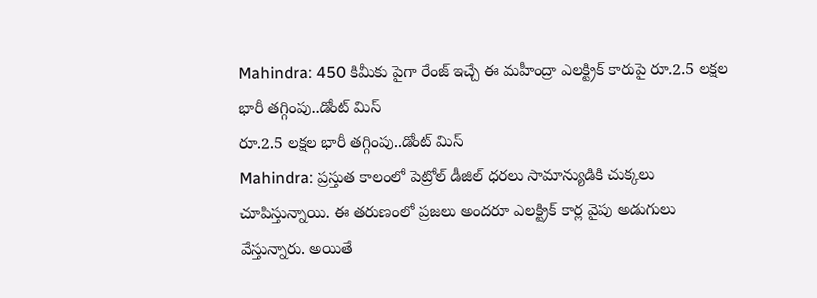Mahindra: 450 కిమీకు పైగా రేంజ్ ఇచ్చే ఈ మహీంద్రా ఎలక్ట్రిక్ కారుపై రూ.2.5 లక్షల భారీ తగ్గింపు..డోంట్ మిస్
రూ.2.5 లక్షల భారీ తగ్గింపు..డోంట్ మిస్
Mahindra: ప్రస్తుత కాలంలో పెట్రోల్ డీజిల్ ధరలు సామాన్యుడికి చుక్కలు చూపిస్తున్నాయి. ఈ తరుణంలో ప్రజలు అందరూ ఎలక్ట్రిక్ కార్ల వైపు అడుగులు వేస్తున్నారు. అయితే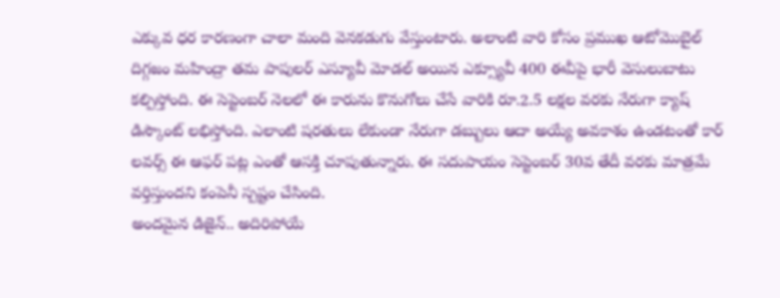ఎక్కువ ధర కారణంగా చాలా మంది వెనకడుగు వేస్తుంటారు. అలాంటి వారి కోసం ప్రముఖ ఆటోమొబైల్ దిగ్గజం మహింద్రా తమ పాపులర్ ఎస్యూవీ మోడల్ అయిన ఎక్స్యూవీ 400 ఈవీపై భారీ వెసులుబాటు కల్పిస్తోంది. ఈ సెప్టెంబర్ నెలలో ఈ కారును కొనుగోలు చేసే వారికి రూ.2.5 లక్షల వరకు నేరుగా క్యాష్ డిస్కౌంట్ లభిస్తోంది. ఎలాంటి షరతులు లేకుండా నేరుగా డబ్బులు ఆదా అయ్యే అవకాశం ఉండటంతో కార్ లవర్స్ ఈ ఆఫర్ పట్ల ఎంతో ఆసక్తి చూపుతున్నారు. ఈ సదుపాయం సెప్టెంబర్ 30వ తేదీ వరకు మాత్రమే వర్తిస్తుందని కంపెనీ స్పష్టం చేసింది.
అందమైన డిజైన్.. అదిరిపోయే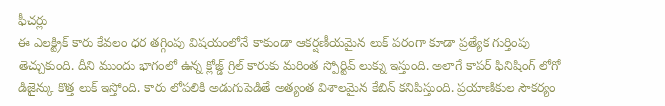ఫీచర్లు
ఈ ఎలక్ట్రిక్ కారు కేవలం ధర తగ్గింపు విషయంలోనే కాకుండా ఆకర్షణీయమైన లుక్ పరంగా కూడా ప్రత్యేక గుర్తింపు తెచ్చుకుంది. దీని ముందు భాగంలో ఉన్న క్లోజ్డ్ గ్రిల్ కారుకు మరింత స్పోర్టివ్ లుక్ను ఇస్తుంది. అలాగే కాపర్ ఫినిషింగ్ లోగో డిజైన్కు కొత్త లుక్ ఇస్తోంది. కారు లోపలికి అడుగుపెడితే అత్యంత విశాలమైన కేబిన్ కనిపిస్తుంది. ప్రయాణికుల సౌకర్యం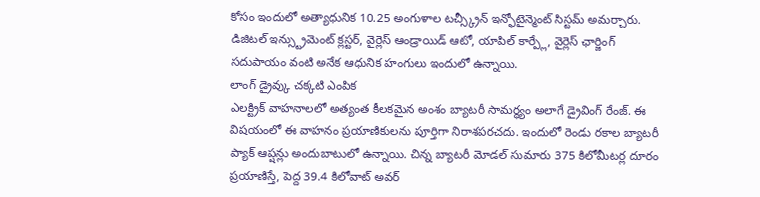కోసం ఇందులో అత్యాధునిక 10.25 అంగుళాల టచ్స్క్రీన్ ఇన్ఫోటైన్మెంట్ సిస్టమ్ అమర్చారు. డిజిటల్ ఇన్స్ట్రుమెంట్ క్లస్టర్, వైర్లెస్ ఆండ్రాయిడ్ ఆటో, యాపిల్ కార్ప్లే, వైర్లెస్ ఛార్జింగ్ సదుపాయం వంటి అనేక ఆధునిక హంగులు ఇందులో ఉన్నాయి.
లాంగ్ డ్రైవ్కు చక్కటి ఎంపిక
ఎలక్ట్రిక్ వాహనాలలో అత్యంత కీలకమైన అంశం బ్యాటరీ సామర్థ్యం అలాగే డ్రైవింగ్ రేంజ్. ఈ విషయంలో ఈ వాహనం ప్రయాణికులను పూర్తిగా నిరాశపరచదు. ఇందులో రెండు రకాల బ్యాటరీ ప్యాక్ ఆప్షన్లు అందుబాటులో ఉన్నాయి. చిన్న బ్యాటరీ మోడల్ సుమారు 375 కిలోమీటర్ల దూరం ప్రయాణిస్తే, పెద్ద 39.4 కిలోవాట్ అవర్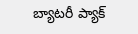బ్యాటరీ ప్యాక్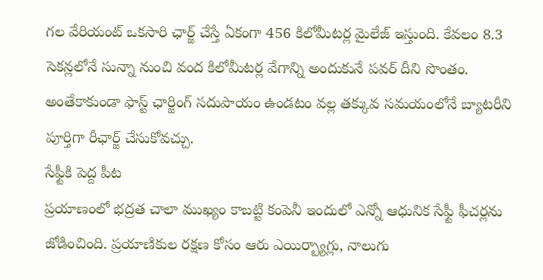గల వేరియంట్ ఒకసారి ఛార్జ్ చేస్తే ఏకంగా 456 కిలోమీటర్ల మైలేజ్ ఇస్తుంది. కేవలం 8.3 సెకన్లలోనే సున్నా నుంచి వంద కిలోమీటర్ల వేగాన్ని అందుకునే పవర్ దీని సొంతం. అంతేకాకుండా ఫాస్ట్ ఛార్జింగ్ సదుపాయం ఉండటం వల్ల తక్కువ సమయంలోనే బ్యాటరీని పూర్తిగా రీఛార్జ్ చేసుకోవచ్చు.
సేఫ్టీకి పెద్ద పీట
ప్రయాణంలో భద్రత చాలా ముఖ్యం కాబట్టి కంపెనీ ఇందులో ఎన్నో ఆధునిక సేఫ్టీ ఫీచర్లను జోడించింది. ప్రయాణికుల రక్షణ కోసం ఆరు ఎయిర్బ్యాగ్లు, నాలుగు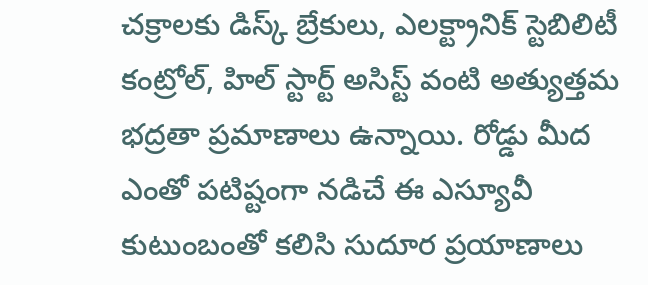చక్రాలకు డిస్క్ బ్రేకులు, ఎలక్ట్రానిక్ స్టెబిలిటీ కంట్రోల్, హిల్ స్టార్ట్ అసిస్ట్ వంటి అత్యుత్తమ భద్రతా ప్రమాణాలు ఉన్నాయి. రోడ్డు మీద ఎంతో పటిష్టంగా నడిచే ఈ ఎస్యూవీ కుటుంబంతో కలిసి సుదూర ప్రయాణాలు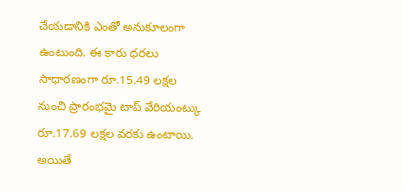చేయడానికి ఎంతో అనుకూలంగా ఉంటుంది. ఈ కారు ధరలు సాధారణంగా రూ.15.49 లక్షల నుంచి ప్రారంభమై టాప్ వేరియంట్కు రూ.17.69 లక్షల వరకు ఉంటాయి. అయితే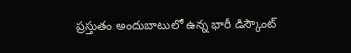ప్రస్తుతం అందుబాటులో ఉన్న భారీ డిస్కౌంట్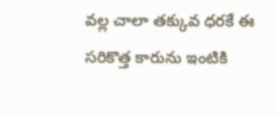వల్ల చాలా తక్కువ ధరకే ఈ సరికొత్త కారును ఇంటికి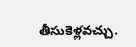తీసుకెళ్లవచ్చు.